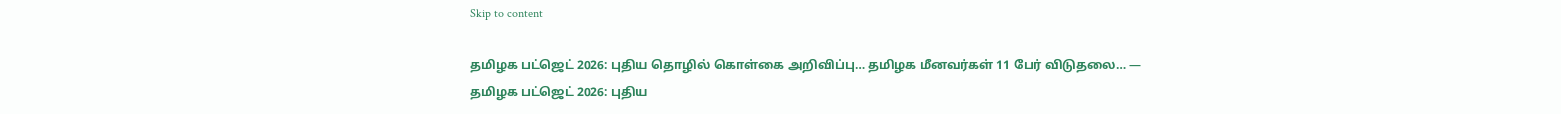Skip to content

தமிழக பட்ஜெட் 2026: புதிய தொழில் கொள்கை அறிவிப்பு… தமிழக மீனவர்கள் 11 பேர் விடுதலை… — தமிழக பட்ஜெட் 2026: புதிய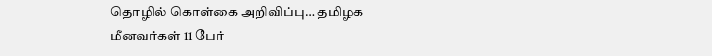தொழில் கொள்கை அறிவிப்பு… தமிழக மீனவர்கள் 11 பேர்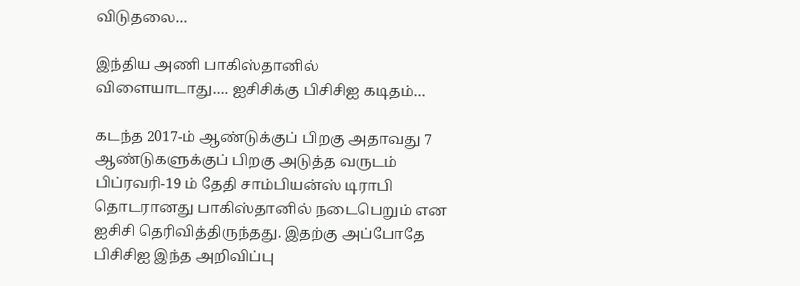விடுதலை…

இந்திய அணி பாகிஸ்தானில் விளையாடாது…. ஐசிசிக்கு பிசிசிஐ கடிதம்…

கடந்த 2017-ம் ஆண்டுக்குப் பிறகு அதாவது 7 ஆண்டுகளுக்குப் பிறகு அடுத்த வருடம் பிப்ரவரி-19 ம் தேதி சாம்பியன்ஸ் டிராபி தொடரானது பாகிஸ்தானில் நடைபெறும் என ஐசிசி தெரிவித்திருந்தது. இதற்கு அப்போதே பிசிசிஐ இந்த அறிவிப்பு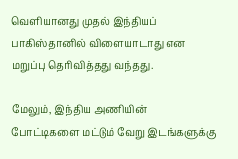வெளியானது முதல் இந்தியப் பாகிஸ்தானில் விளையாடாது என மறுப்பு தெரிவித்தது வந்தது.

மேலும், இந்திய அணியின் போட்டிகளை மட்டும் வேறு இடங்களுக்கு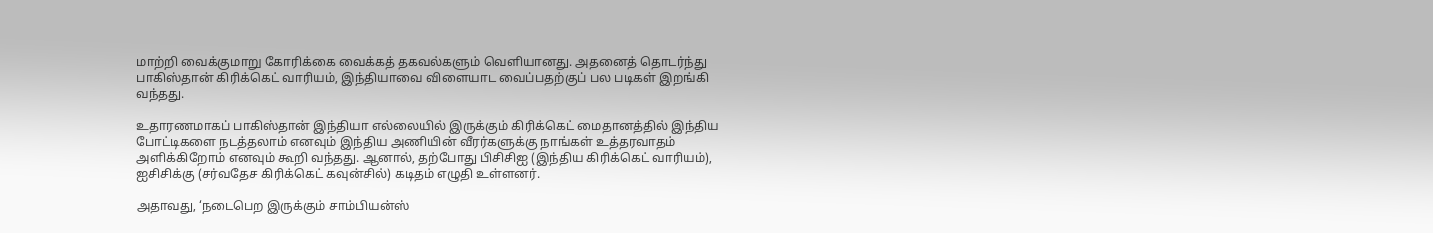மாற்றி வைக்குமாறு கோரிக்கை வைக்கத் தகவல்களும் வெளியானது. அதனைத் தொடர்ந்து பாகிஸ்தான் கிரிக்கெட் வாரியம், இந்தியாவை விளையாட வைப்பதற்குப் பல படிகள் இறங்கி வந்தது.

உதாரணமாகப் பாகிஸ்தான் இந்தியா எல்லையில் இருக்கும் கிரிக்கெட் மைதானத்தில் இந்திய போட்டிகளை நடத்தலாம் எனவும் இந்திய அணியின் வீரர்களுக்கு நாங்கள் உத்தரவாதம் அளிக்கிறோம் எனவும் கூறி வந்தது. ஆனால், தற்போது பிசிசிஐ (இந்திய கிரிக்கெட் வாரியம்), ஐசிசிக்கு (சர்வதேச கிரிக்கெட் கவுன்சில்) கடிதம் எழுதி உள்ளனர்.

அதாவது, ‘நடைபெற இருக்கும் சாம்பியன்ஸ்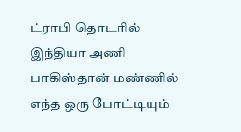ட்ராபி தொடரில் இந்தியா அணி பாகிஸ்தான் மண்ணில் எந்த ஒரு போட்டியும்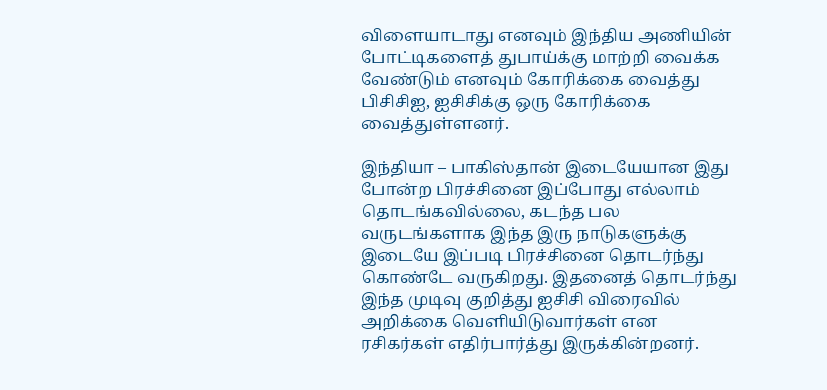விளையாடாது எனவும் இந்திய அணியின் போட்டிகளைத் துபாய்க்கு மாற்றி வைக்க வேண்டும் எனவும் கோரிக்கை வைத்து பிசிசிஐ, ஐசிசிக்கு ஒரு கோரிக்கை வைத்துள்ளனர்.

இந்தியா – பாகிஸ்தான் இடையேயான இது போன்ற பிரச்சினை இப்போது எல்லாம் தொடங்கவில்லை, கடந்த பல வருடங்களாக இந்த இரு நாடுகளுக்கு இடையே இப்படி பிரச்சினை தொடர்ந்து கொண்டே வருகிறது. இதனைத் தொடர்ந்து இந்த முடிவு குறித்து ஐசிசி விரைவில் அறிக்கை வெளியிடுவார்கள் என ரசிகர்கள் எதிர்பார்த்து இருக்கின்றனர்.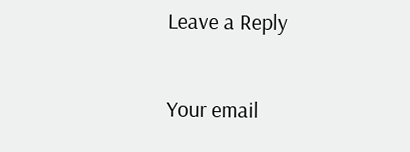Leave a Reply

Your email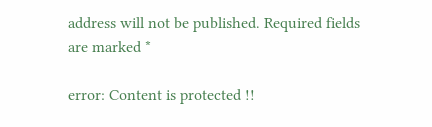address will not be published. Required fields are marked *

error: Content is protected !!